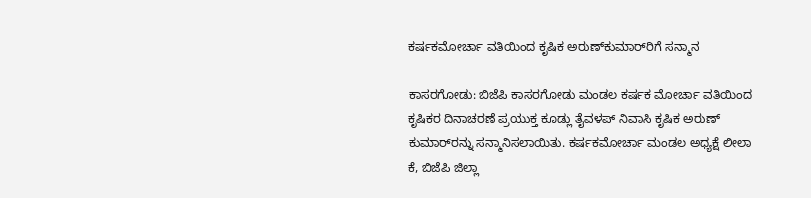ಕರ್ಷಕಮೋರ್ಚಾ ವತಿಯಿಂದ ಕೃಷಿಕ ಅರುಣ್‌ಕುಮಾರ್‌ರಿಗೆ ಸನ್ಮಾನ

ಕಾಸರಗೋಡು: ಬಿಜೆಪಿ ಕಾಸರಗೋಡು ಮಂಡಲ ಕರ್ಷಕ ಮೋರ್ಚಾ ವತಿಯಿಂದ ಕೃಷಿಕರ ದಿನಾಚರಣೆ ಪ್ರಯುಕ್ತ ಕೂಡ್ಲು ತೈವಳಪ್ ನಿವಾಸಿ ಕೃಷಿಕ ಅರುಣ್ ಕುಮಾರ್‌ರನ್ನು ಸನ್ಮಾನಿಸಲಾಯಿತು. ಕರ್ಷಕಮೋರ್ಚಾ ಮಂಡಲ ಅಧ್ಯಕ್ಷೆ ಲೀಲಾ ಕೆ, ಬಿಜೆಪಿ ಜಿಲ್ಲಾ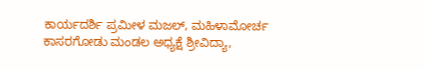ಕಾರ್ಯದರ್ಶಿ ಪ್ರಮೀಳ ಮಜಲ್, ಮಹಿಳಾಮೋರ್ಚ ಕಾಸರಗೋಡು ಮಂಡಲ ಅಧ್ಯಕ್ಷೆ ಶ್ರೀವಿದ್ಯಾ,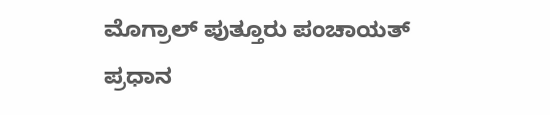ಮೊಗ್ರಾಲ್ ಪುತ್ತೂರು ಪಂಚಾಯತ್ ಪ್ರಧಾನ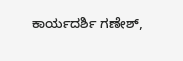ಕಾರ್ಯದರ್ಶಿ ಗಣೇಶ್,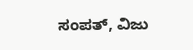ಸಂಪತ್, ವಿಜು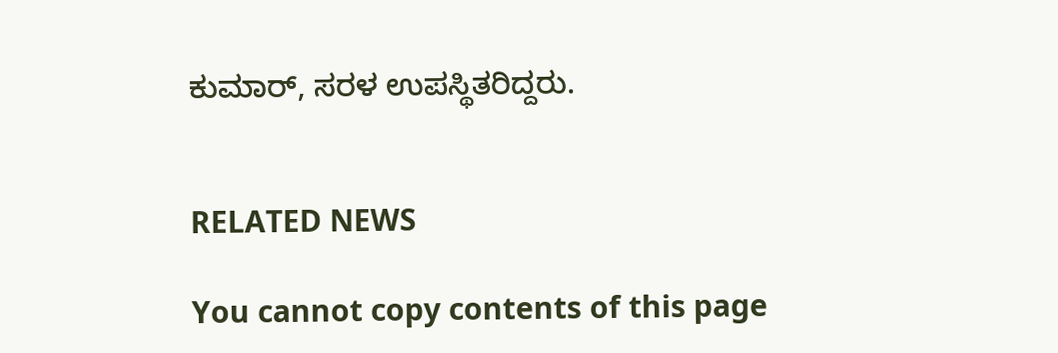ಕುಮಾರ್, ಸರಳ ಉಪಸ್ಥಿತರಿದ್ದರು.


RELATED NEWS

You cannot copy contents of this page